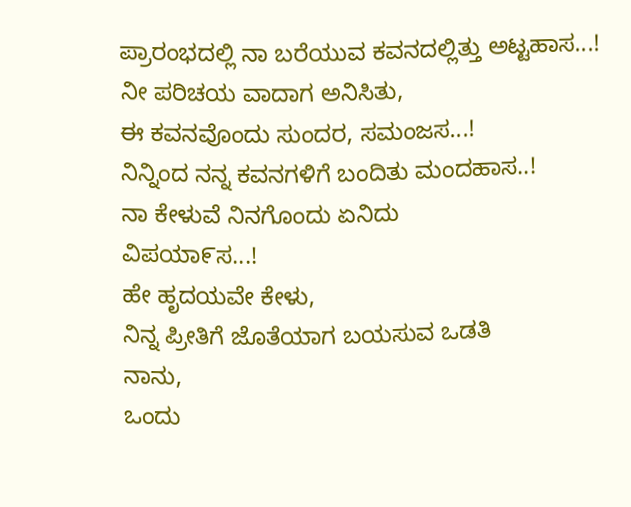ಪ್ರಾರಂಭದಲ್ಲಿ ನಾ ಬರೆಯುವ ಕವನದಲ್ಲಿತ್ತು ಅಟ್ಟಹಾಸ...!
ನೀ ಪರಿಚಯ ವಾದಾಗ ಅನಿಸಿತು,
ಈ ಕವನವೊಂದು ಸುಂದರ, ಸಮಂಜಸ...!
ನಿನ್ನಿಂದ ನನ್ನ ಕವನಗಳಿಗೆ ಬಂದಿತು ಮಂದಹಾಸ..!
ನಾ ಕೇಳುವೆ ನಿನಗೊಂದು ಏನಿದು
ವಿಪಯಾ೯ಸ...!
ಹೇ ಹೃದಯವೇ ಕೇಳು,
ನಿನ್ನ ಪ್ರೀತಿಗೆ ಜೊತೆಯಾಗ ಬಯಸುವ ಒಡತಿ
ನಾನು,
ಒಂದು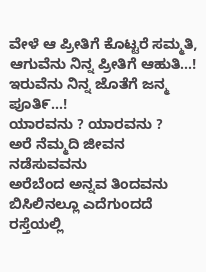ವೇಳೆ ಆ ಪ್ರೀತಿಗೆ ಕೊಟ್ಟರೆ ಸಮ್ಮತಿ,
ಆಗುವೆನು ನಿನ್ನ ಪ್ರೀತಿಗೆ ಆಹುತಿ...!
ಇರುವೆನು ನಿನ್ನ ಜೊತೆಗೆ ಜನ್ಮ ಪೂತಿ೯...!
ಯಾರವನು ? ಯಾರವನು ?
ಅರೆ ನೆಮ್ಮದಿ ಜೀವನ ನಡೆಸುವವನು
ಅರೆಬೆಂದ ಅನ್ನವ ತಿಂದವನು
ಬಿಸಿಲಿನಲ್ಲೂ ಎದೆಗುಂದದೆ ರಸ್ತೆಯಲ್ಲಿ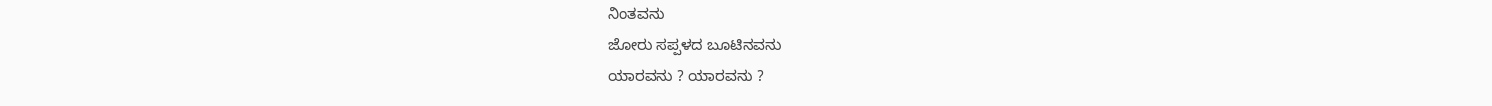ನಿಂತವನು
ಜೋರು ಸಪ್ಪಳದ ಬೂಟಿನವನು
ಯಾರವನು ? ಯಾರವನು ?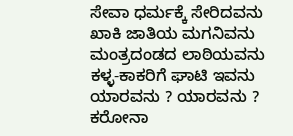ಸೇವಾ ಧರ್ಮಕ್ಕೆ ಸೇರಿದವನು
ಖಾಕಿ ಜಾತಿಯ ಮಗನಿವನು
ಮಂತ್ರದಂಡದ ಲಾಠಿಯವನು
ಕಳ್ಳ-ಕಾಕರಿಗೆ ಘಾಟಿ ಇವನು
ಯಾರವನು ? ಯಾರವನು ?
ಕರೋನಾ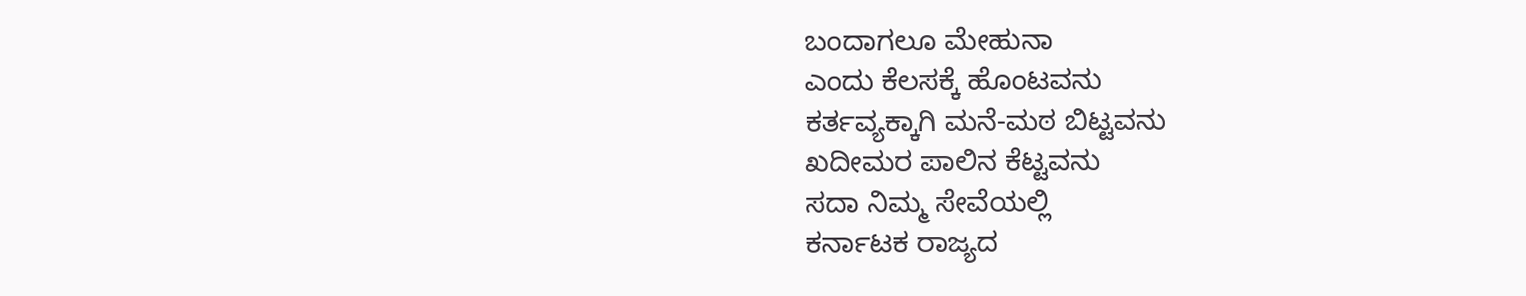ಬಂದಾಗಲೂ ಮೇಹುನಾ
ಎಂದು ಕೆಲಸಕ್ಕೆ ಹೊಂಟವನು
ಕರ್ತವ್ಯಕ್ಕಾಗಿ ಮನೆ-ಮಠ ಬಿಟ್ಟವನು
ಖದೀಮರ ಪಾಲಿನ ಕೆಟ್ಟವನು
ಸದಾ ನಿಮ್ಮ ಸೇವೆಯಲ್ಲಿ
ಕರ್ನಾಟಕ ರಾಜ್ಯದ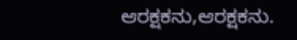ಆರಕ್ಷಕನು,ಆರಕ್ಷಕನು.